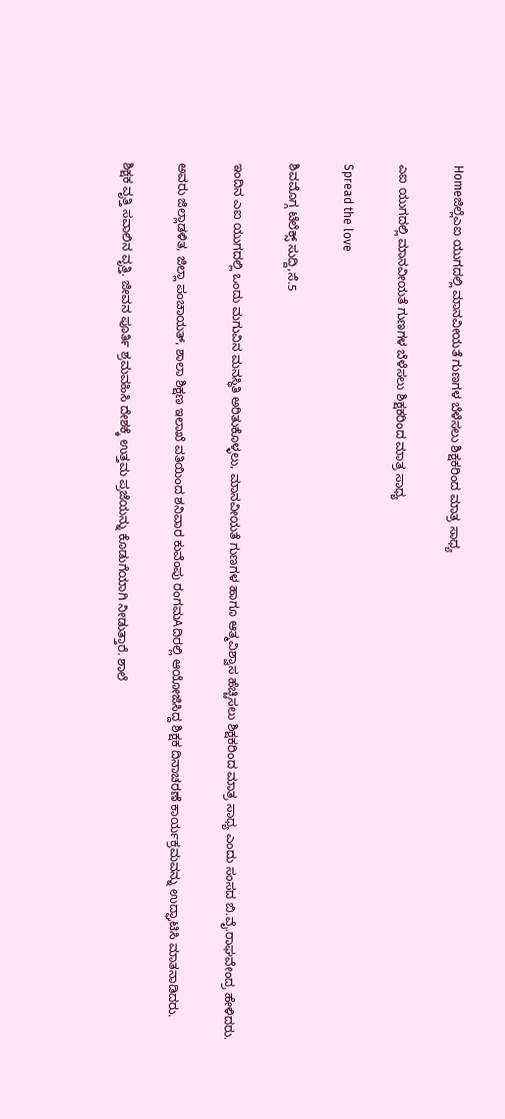Homeಜಿಲ್ಲೆಎಐ ಯುಗದಲ್ಲಿ ಮಾನವೀಯತೆ ಗುಣಗಳ ಬೆಳೆಸಲು ಶಿಕ್ಷಕರಿಂದ ಮಾತ್ರ ಸಾಧ್ಯ

ಎಐ ಯುಗದಲ್ಲಿ ಮಾನವೀಯತೆ ಗುಣಗಳ ಬೆಳೆಸಲು ಶಿಕ್ಷಕರಿಂದ ಮಾತ್ರ ಸಾಧ್ಯ

Spread the love

ಶಿವಮೊಗ್ಗ ಟೆಲೆಕ್ಸ್ ಸುದ್ದಿ,ಸೆ.5

ಇಂದಿನ ಎಐ ಯುಗದಲ್ಲಿ ಒಂದು ಮಗುವಿನ ಮನಸ್ಥಿತಿ ಅರಿತುಕೊಳ್ಳಲು, ಮಾನವೀಯತೆ ಗುಣಗಳ ಹಾಗೂ ಆತ್ಮವಿಶ್ವಾಸ ಹೆಚ್ಚಿಸಲು ಶಿಕ್ಷಕರಿಂದ ಮಾತ್ರ ಸಾಧ್ಯ ಎಂದು ಸಂಸದ ಬಿ.ವೈ.ರಾಘವೇಂದ್ರ ಹೇಳಿದರು.

ಅವರು ಜಿಲ್ಲಾಡಳಿತ, ಜಿಲ್ಲಾ ಪಂಚಾಯತ್, ಶಾಲಾ ಶಿಕ್ಷಣ ಇಲಾಖೆ ವತಿಯಿಂದ ಶನಿವಾರ ಕುವೆಂಪು ರಂಗಮAದಿರಲ್ಲಿ ಆಯೋಜಿಸಿದ್ದ ಶಿಕ್ಷಕ ದಿನಾಚರಣೆ ಕಾರ್ಯಕ್ರಮವನ್ನು ಉದ್ಘಾಟಿಸಿ ಮಾತನಾಡಿದರು.

ಶಿಕ್ಷಕ ವೃತ್ತಿ ಸವಾಲಿನ ವೃತ್ತಿ. ಜೀವನ ಪೂರ್ತಿ ಶ್ರಮವಹಿಸಿ ದೇಶಕ್ಕೆ ಉತ್ತಮ ಪ್ರಜೆಯನ್ನು ಕೊಡುಗೆಯಾಗಿ ನೀಡುತ್ತಾರೆ. ಶಾಲೆ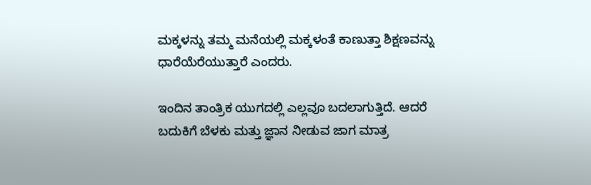ಮಕ್ಕಳನ್ನು ತಮ್ಮ ಮನೆಯಲ್ಲಿ ಮಕ್ಕಳಂತೆ ಕಾಣುತ್ತಾ ಶಿಕ್ಷಣವನ್ನು ಧಾರೆಯೆರೆಯುತ್ತಾರೆ ಎಂದರು.

ಇಂದಿನ ತಾಂತ್ರಿಕ ಯುಗದಲ್ಲಿ ಎಲ್ಲವೂ ಬದಲಾಗುತ್ತಿದೆ. ಆದರೆ ಬದುಕಿಗೆ ಬೆಳಕು ಮತ್ತು ಜ್ಞಾನ ನೀಡುವ ಜಾಗ ಮಾತ್ರ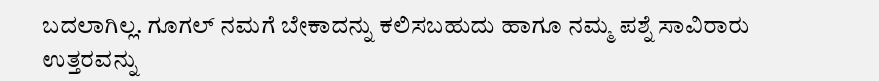ಬದಲಾಗಿಲ್ಲ. ಗೂಗಲ್ ನಮಗೆ ಬೇಕಾದನ್ನು ಕಲಿಸಬಹುದು ಹಾಗೂ ನಮ್ಮ ಪಶ್ನೆ ಸಾವಿರಾರು ಉತ್ತರವನ್ನು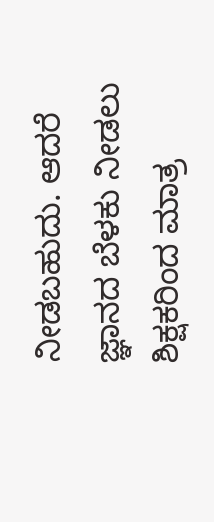ನೀಡಬಹುದು. ಆದರೆ ಜ್ಞಾನದ ಬೆಳಕು ನೀಡಲು ಶಿಕ್ಷಕರಿಂದ ಮಾತ್ರ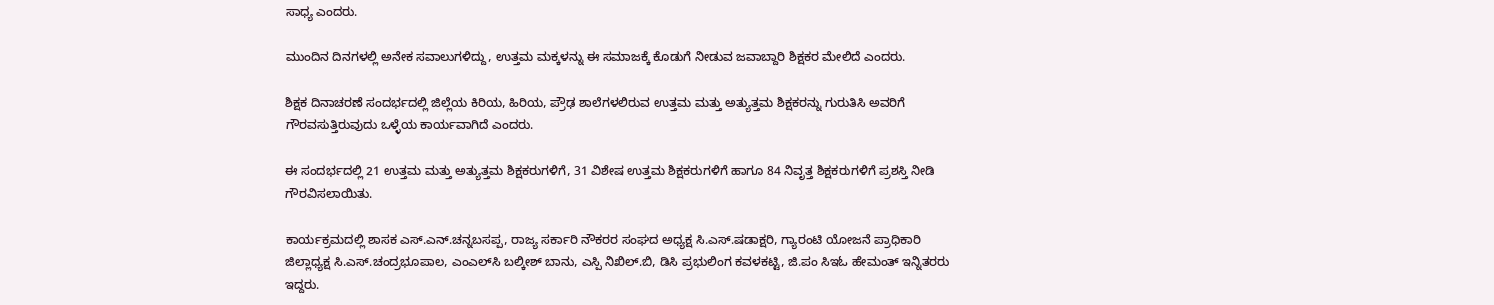ಸಾಧ್ಯ ಎಂದರು.

ಮುಂದಿನ ದಿನಗಳಲ್ಲಿ ಅನೇಕ ಸವಾಲುಗಳಿದ್ದು, ಉತ್ತಮ ಮಕ್ಕಳನ್ನು ಈ ಸಮಾಜಕ್ಕೆ ಕೊಡುಗೆ ನೀಡುವ ಜವಾಬ್ದಾರಿ ಶಿಕ್ಷಕರ ಮೇಲಿದೆ ಎಂದರು.

ಶಿಕ್ಷಕ ದಿನಾಚರಣೆ ಸಂದರ್ಭದಲ್ಲಿ ಜಿಲ್ಲೆಯ ಕಿರಿಯ, ಹಿರಿಯ, ಪ್ರೌಢ ಶಾಲೆಗಳಲಿರುವ ಉತ್ತಮ ಮತ್ತು ಅತ್ಯುತ್ತಮ ಶಿಕ್ಷಕರನ್ನು ಗುರುತಿಸಿ ಅವರಿಗೆ ಗೌರವಸುತ್ತಿರುವುದು ಒಳ್ಳೆಯ ಕಾರ್ಯವಾಗಿದೆ ಎಂದರು.

ಈ ಸಂದರ್ಭದಲ್ಲಿ 21 ಉತ್ತಮ ಮತ್ತು ಅತ್ಯುತ್ತಮ ಶಿಕ್ಷಕರುಗಳಿಗೆ, 31 ವಿಶೇಷ ಉತ್ತಮ ಶಿಕ್ಷಕರುಗಳಿಗೆ ಹಾಗೂ 84 ನಿವೃತ್ತ ಶಿಕ್ಷಕರುಗಳಿಗೆ ಪ್ರಶಸ್ತಿ ನೀಡಿ ಗೌರವಿಸಲಾಯಿತು.

ಕಾರ್ಯಕ್ರಮದಲ್ಲಿ ಶಾಸಕ ಎಸ್.ಎನ್.ಚನ್ನಬಸಪ್ಪ, ರಾಜ್ಯ ಸರ್ಕಾರಿ ನೌಕರರ ಸಂಘದ ಅಧ್ಯಕ್ಷ ಸಿ.ಎಸ್.ಷಡಾಕ್ಷರಿ, ಗ್ಯಾರಂಟಿ ಯೋಜನೆ ಪ್ರಾಧಿಕಾರಿ ಜಿಲ್ಲಾಧ್ಯಕ್ಷ ಸಿ.ಎಸ್.ಚಂದ್ರಭೂಪಾಲ, ಎಂಎಲ್‌ಸಿ ಬಲ್ಕೀಶ್ ಬಾನು, ಎಸ್ಪಿ ನಿಖಿಲ್.ಬಿ, ಡಿಸಿ ಪ್ರಭುಲಿಂಗ ಕವಳಕಟ್ಟಿ, ಜಿ.ಪಂ ಸಿಇಓ ಹೇಮಂತ್ ಇನ್ನಿತರರು ಇದ್ದರು.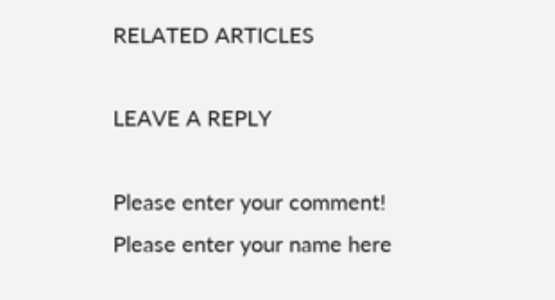RELATED ARTICLES

LEAVE A REPLY

Please enter your comment!
Please enter your name here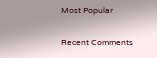Most Popular

Recent Comments